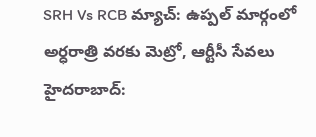SRH Vs RCB మ్యాచ్: ఉప్పల్ మార్గంలో అర్ధరాత్రి వరకు మెట్రో, ఆర్టీసీ సేవలు
హైదరాబాద్: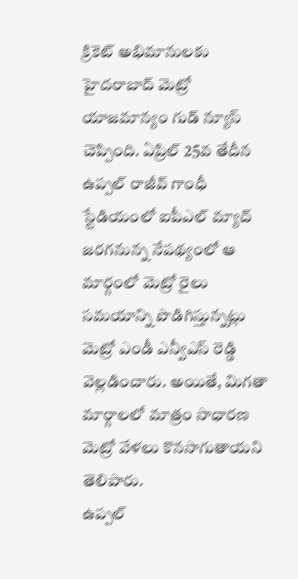క్రికెట్ అభిమానులకు హైదరాబాద్ మెట్రో యాజమాన్యం గుడ్ న్యూస్ చెప్పింది. ఏప్రిల్ 25వ తేదీన ఉప్పల్ రాజీవ్ గాంధీ స్టేడియంలో ఐపీఎల్ మ్యాచ్ జరగనున్న నేపథ్యంలో ఆ మార్గంలో మెట్రో రైలు సమయాన్ని పొడిగిస్తున్నట్లు మెట్రో ఎండీ ఎన్వీఎస్ రెడ్డి వెల్లడించారు. అయితే, మిగతా మార్గాలలో మాత్రం సాధారణ మెట్రో వేళలు కొనసాగుతాయని తెలిపారు.
ఉప్పల్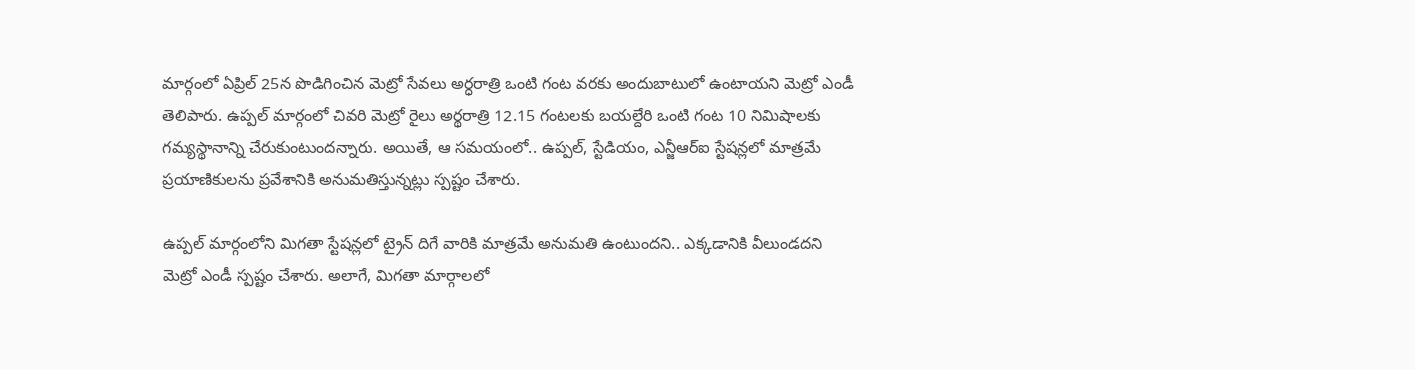మార్గంలో ఏప్రిల్ 25న పొడిగించిన మెట్రో సేవలు అర్ధరాత్రి ఒంటి గంట వరకు అందుబాటులో ఉంటాయని మెట్రో ఎండీ తెలిపారు. ఉప్పల్ మార్గంలో చివరి మెట్రో రైలు అర్థరాత్రి 12.15 గంటలకు బయల్దేరి ఒంటి గంట 10 నిమిషాలకు గమ్యస్థానాన్ని చేరుకుంటుందన్నారు. అయితే, ఆ సమయంలో.. ఉప్పల్, స్టేడియం, ఎన్జీఆర్ఐ స్టేషన్లలో మాత్రమే ప్రయాణికులను ప్రవేశానికి అనుమతిస్తున్నట్లు స్పష్టం చేశారు.

ఉప్పల్ మార్గంలోని మిగతా స్టేషన్లలో ట్రైన్ దిగే వారికి మాత్రమే అనుమతి ఉంటుందని.. ఎక్కడానికి వీలుండదని మెట్రో ఎండీ స్పష్టం చేశారు. అలాగే, మిగతా మార్గాలలో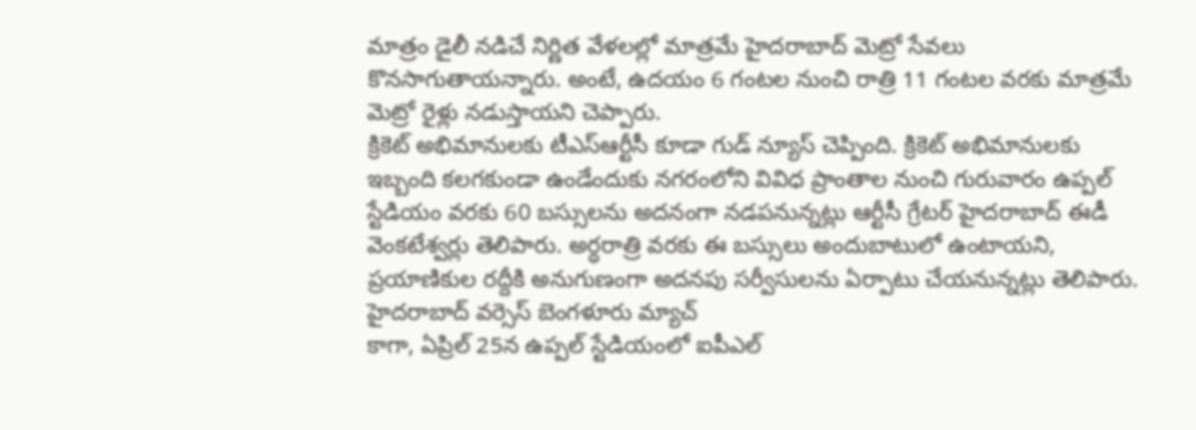మాత్రం డైలీ నడిచే నిర్ణిత వేళలల్లో మాత్రమే హైదరాబాద్ మెట్రో సేవలు కొనసాగుతాయన్నారు. అంటే, ఉదయం 6 గంటల నుంచి రాత్రి 11 గంటల వరకు మాత్రమే మెట్రో రైళ్లు నడుస్తాయని చెప్పారు.
క్రికెట్ అభిమానులకు టీఎస్ఆర్టీసీ కూడా గుడ్ న్యూస్ చెప్పింది. క్రికెట్ అభిమానులకు ఇబ్బంది కలగకుండా ఉండేందుకు నగరంలోని వివిధ ప్రాంతాల నుంచి గురువారం ఉప్పల్ స్టేడియం వరకు 60 బస్సులను అదనంగా నడపనున్నట్లు ఆర్టీసీ గ్రేటర్ హైదరాబాద్ ఈడీ వెంకటేశ్వర్లు తెలిపారు. అర్ధరాత్రి వరకు ఈ బస్సులు అందుబాటులో ఉంటాయని, ప్రయాణికుల రద్దీకి అనుగుణంగా అదనపు సర్వీసులను ఏర్పాటు చేయనున్నట్లు తెలిపారు.
హైదరాబాద్ వర్సెస్ బెంగళూరు మ్యాచ్
కాగా, ఏప్రిల్ 25న ఉప్పల్ స్టేడియంలో ఐపీఎల్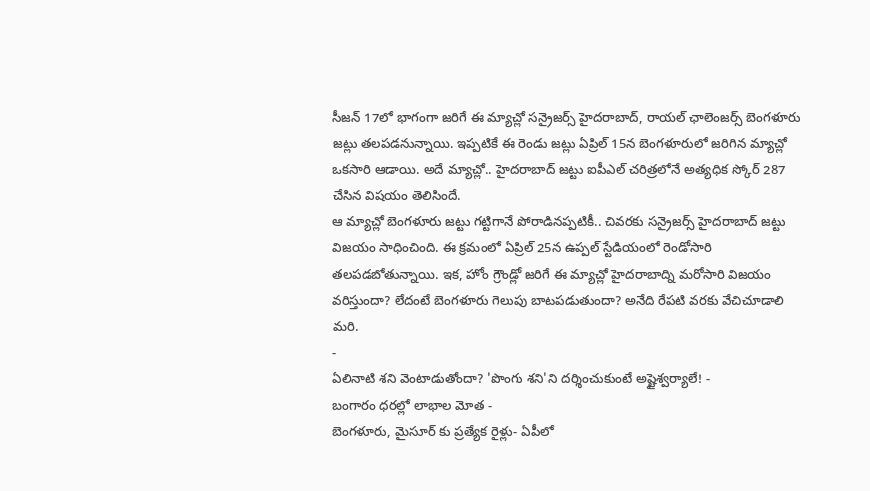సీజన్ 17లో భాగంగా జరిగే ఈ మ్యాచ్లో సన్రైజర్స్ హైదరాబాద్, రాయల్ ఛాలెంజర్స్ బెంగళూరు జట్లు తలపడనున్నాయి. ఇప్పటికే ఈ రెండు జట్లు ఏప్రిల్ 15న బెంగళూరులో జరిగిన మ్యాచ్లో ఒకసారి ఆడాయి. అదే మ్యాచ్లో.. హైదరాబాద్ జట్టు ఐపీఎల్ చరిత్రలోనే అత్యధిక స్కోర్ 287 చేసిన విషయం తెలిసిందే.
ఆ మ్యాచ్లో బెంగళూరు జట్టు గట్టిగానే పోరాడినప్పటికీ.. చివరకు సన్రైజర్స్ హైదరాబాద్ జట్టు విజయం సాధించింది. ఈ క్రమంలో ఏప్రిల్ 25న ఉప్పల్ స్టేడియంలో రెండోసారి తలపడబోతున్నాయి. ఇక, హోం గ్రౌండ్లో జరిగే ఈ మ్యాచ్లో హైదరాబాద్ని మరోసారి విజయం వరిస్తుందా? లేదంటే బెంగళూరు గెలుపు బాటపడుతుందా? అనేది రేపటి వరకు వేచిచూడాలి మరి.
-
ఏలినాటి శని వెంటాడుతోందా? 'పొంగు శని'ని దర్శించుకుంటే అష్టైశ్వర్యాలే! -
బంగారం ధరల్లో లాభాల మోత -
బెంగళూరు, మైసూర్ కు ప్రత్యేక రైళ్లు- ఏపీలో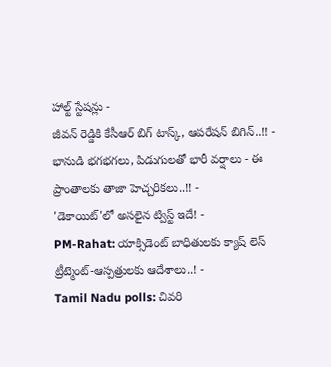హాల్ట్ స్టేషన్లు -
జీవన్ రెడ్డికి కేసీఆర్ బిగ్ టాస్క్, ఆపరేషన్ బిగిన్..!! -
భానుడి భగభగలు, పిడుగులతో భారీ వర్షాలు - ఈ ప్రాంతాలకు తాజా హెచ్చరికలు..!! -
'డెకాయిట్'లో అసలైన ట్విస్ట్ ఇదే! -
PM-Rahat: యాక్సిడెంట్ బాధితులకు క్యాష్ లెస్ ట్రీట్మెంట్-ఆస్పత్రులకు ఆదేశాలు..! -
Tamil Nadu polls: చివరి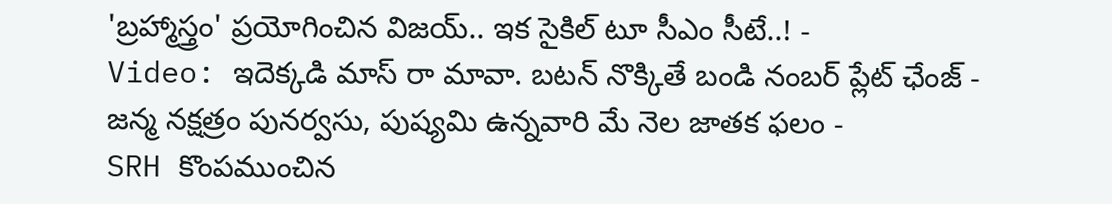'బ్రహ్మాస్త్రం' ప్రయోగించిన విజయ్.. ఇక సైకిల్ టూ సీఎం సీటే..! -
Video: ఇదెక్కడి మాస్ రా మావా. బటన్ నొక్కితే బండి నంబర్ ప్లేట్ ఛేంజ్ -
జన్మ నక్షత్రం పునర్వసు, పుష్యమి ఉన్నవారి మే నెల జాతక ఫలం -
SRH కొంపముంచిన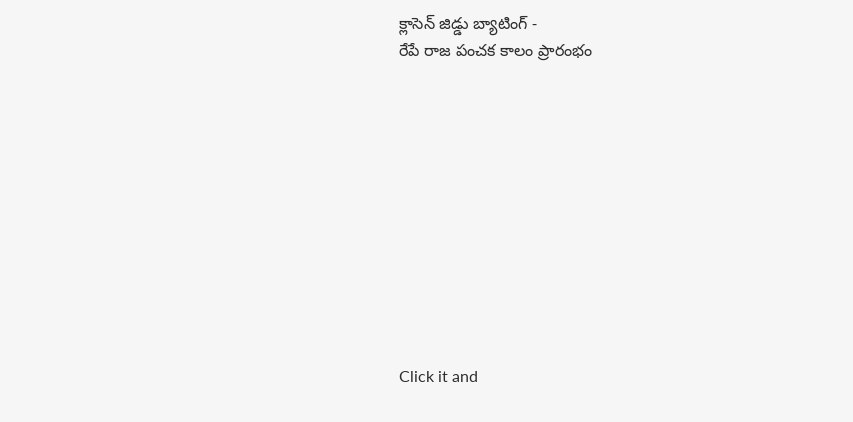క్లాసెన్ జిడ్డు బ్యాటింగ్ -
రేపే రాజ పంచక కాలం ప్రారంభం











Click it and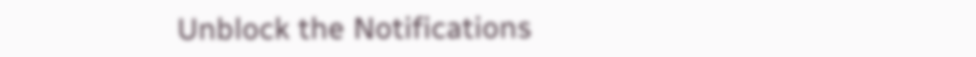Unblock the Notifications